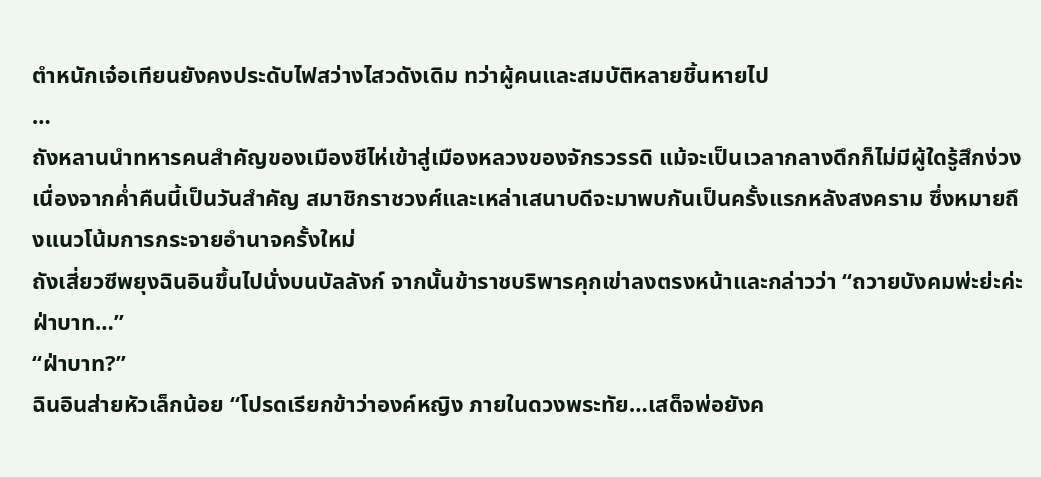ตำหนักเจ๋อเทียนยังคงประดับไฟสว่างไสวดังเดิม ทว่าผู้คนและสมบัติหลายชิ้นหายไป
…
ถังหลานนำทหารคนสำคัญของเมืองชีไห่เข้าสู่เมืองหลวงของจักรวรรดิ แม้จะเป็นเวลากลางดึกก็ไม่มีผู้ใดรู้สึกง่วง เนื่องจากค่ำคืนนี้เป็นวันสำคัญ สมาชิกราชวงศ์และเหล่าเสนาบดีจะมาพบกันเป็นครั้งแรกหลังสงคราม ซึ่งหมายถึงแนวโน้มการกระจายอำนาจครั้งใหม่
ถังเสี่ยวซีพยุงฉินอินขึ้นไปนั่งบนบัลลังก์ จากนั้นข้าราชบริพารคุกเข่าลงตรงหน้าและกล่าวว่า “ถวายบังคมพ่ะย่ะค่ะฝ่าบาท…”
“ฝ่าบาท?”
ฉินอินส่ายหัวเล็กน้อย “โปรดเรียกข้าว่าองค์หญิง ภายในดวงพระทัย…เสด็จพ่อยังค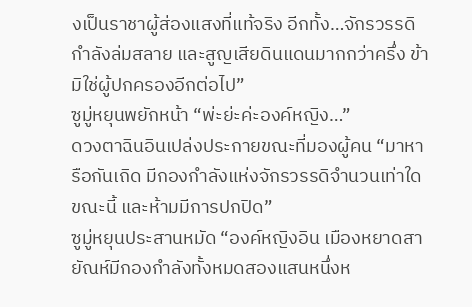งเป็นราชาผู้ส่องแสงที่แท้จริง อีกทั้ง…จักรวรรดิกำลังล่มสลาย และสูญเสียดินแดนมากกว่าครึ่ง ข้ามิใช่ผู้ปกครองอีกต่อไป”
ซูมู่หยุนพยักหน้า “พ่ะย่ะค่ะองค์หญิง…”
ดวงตาฉินอินเปล่งประกายขณะที่มองผู้คน “มาหารือกันเถิด มีกองกำลังแห่งจักรวรรดิจำนวนเท่าใดขณะนี้ และห้ามมีการปกปิด”
ซูมู่หยุนประสานหมัด “องค์หญิงอิน เมืองหยาดสายัณห์มีกองกำลังทั้งหมดสองแสนหนึ่งห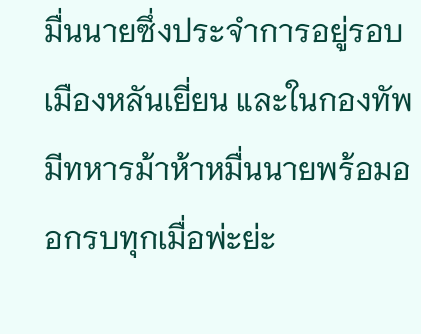มื่นนายซึ่งประจำการอยู่รอบเมืองหลันเยี่ยน และในกองทัพมีทหารม้าห้าหมื่นนายพร้อมออกรบทุกเมื่อพ่ะย่ะ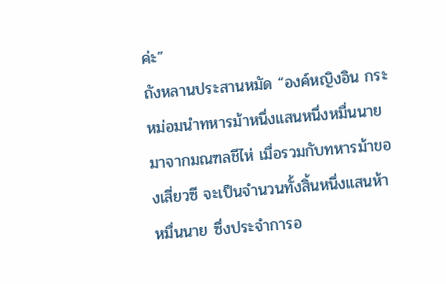ค่ะ”
ถังหลานประสานหมัด “องค์หญิงอิน กระหม่อมนำทหารม้าหนึ่งแสนหนึ่งหมื่นนายมาจากมณฑลชีไห่ เมื่อรวมกับทหารม้าของเสี่ยวซี จะเป็นจำนวนทั้งสิ้นหนึ่งแสนห้าหมื่นนาย ซึ่งประจำการอ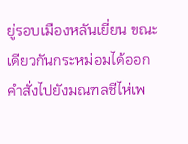ยู่รอบเมืองหลันเยี่ยน ขณะเดียวกันกระหม่อมได้ออกคำสั่งไปยังมณฑลชีไห่เพ